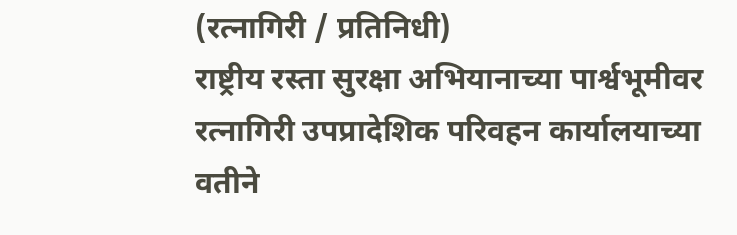(रत्नागिरी / प्रतिनिधी)
राष्ट्रीय रस्ता सुरक्षा अभियानाच्या पार्श्वभूमीवर रत्नागिरी उपप्रादेशिक परिवहन कार्यालयाच्या वतीने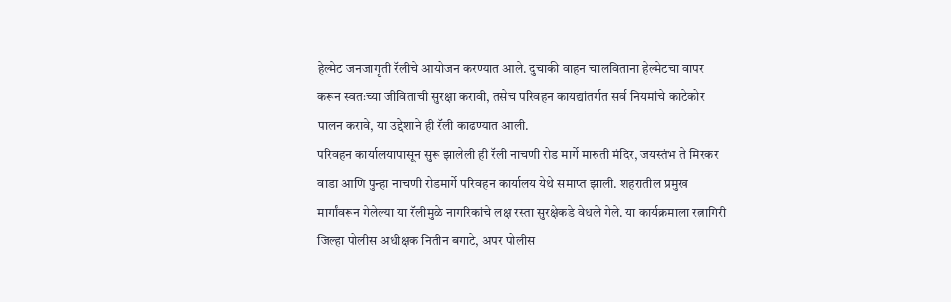हेल्मेट जनजागृती रॅलीचे आयोजन करण्यात आले. दुचाकी वाहन चालविताना हेल्मेटचा वापर करून स्वतःच्या जीविताची सुरक्षा करावी, तसेच परिवहन कायद्यांतर्गत सर्व नियमांचे काटेकोर पालन करावे, या उद्देशाने ही रॅली काढण्यात आली.
परिवहन कार्यालयापासून सुरू झालेली ही रॅली नाचणी रोड मार्गे मारुती मंदिर, जयस्तंभ ते मिरकर वाडा आणि पुन्हा नाचणी रोडमार्गे परिवहन कार्यालय येथे समाप्त झाली. शहरातील प्रमुख मार्गांवरून गेलेल्या या रॅलीमुळे नागरिकांचे लक्ष रस्ता सुरक्षेकडे वेधले गेले. या कार्यक्रमाला रत्नागिरी जिल्हा पोलीस अधीक्षक नितीन बगाटे, अपर पोलीस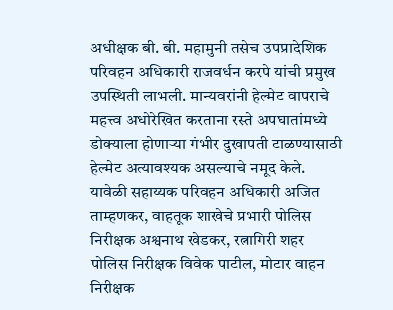अधीक्षक बी. बी. महामुनी तसेच उपप्रादेशिक परिवहन अधिकारी राजवर्धन करपे यांची प्रमुख उपस्थिती लाभली. मान्यवरांनी हेल्मेट वापराचे महत्त्व अधोरेखित करताना रस्ते अपघातांमध्ये डोक्याला होणाऱ्या गंभीर दुखापती टाळण्यासाठी हेल्मेट अत्यावश्यक असल्याचे नमूद केले.
यावेळी सहाय्यक परिवहन अधिकारी अजित ताम्हणकर, वाहतूक शाखेचे प्रभारी पोलिस निरीक्षक अश्वनाथ खेडकर, रत्नागिरी शहर पोलिस निरीक्षक विवेक पाटील, मोटार वाहन निरीक्षक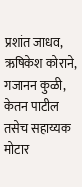प्रशांत जाधव, ऋषिकेश कोराने, गजानन कुळी, केतन पाटील तसेच सहाय्यक मोटार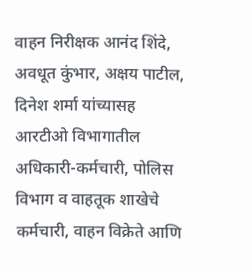वाहन निरीक्षक आनंद शिंदे, अवधूत कुंभार, अक्षय पाटील, दिनेश शर्मा यांच्यासह आरटीओ विभागातील अधिकारी-कर्मचारी, पोलिस विभाग व वाहतूक शाखेचे कर्मचारी, वाहन विक्रेते आणि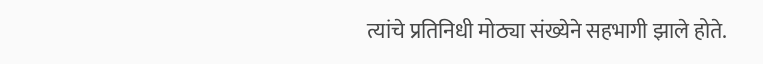त्यांचे प्रतिनिधी मोठ्या संख्येने सहभागी झाले होते.